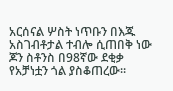አርሰናል ሦስት ነጥቡን በእጁ አስገብቶታል ተብሎ ሲጠበቅ ነው ጆን ስቶንስ በ98ኛው ደቂቃ የአቻነቷን ጎል ያስቆጠረው።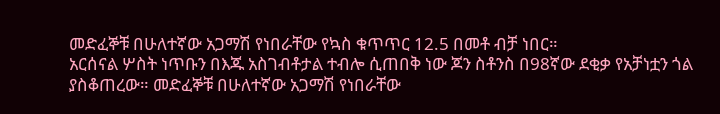መድፈኞቹ በሁለተኛው አጋማሽ የነበራቸው የኳስ ቁጥጥር 12.5 በመቶ ብቻ ነበር።
አርሰናል ሦስት ነጥቡን በእጁ አስገብቶታል ተብሎ ሲጠበቅ ነው ጆን ስቶንስ በ98ኛው ደቂቃ የአቻነቷን ጎል ያስቆጠረው። መድፈኞቹ በሁለተኛው አጋማሽ የነበራቸው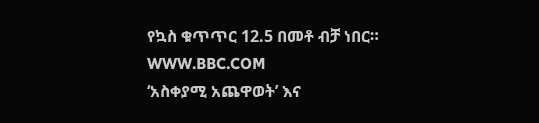የኳስ ቁጥጥር 12.5 በመቶ ብቻ ነበር።
WWW.BBC.COM
‘አስቀያሚ አጨዋወት’ እና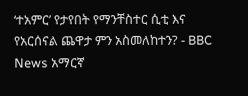‘ተአምር’ የታየበት የማንቸስተር ሲቲ እና የአርሰናል ጨዋታ ምን አስመለከተን? - BBC News አማርኛ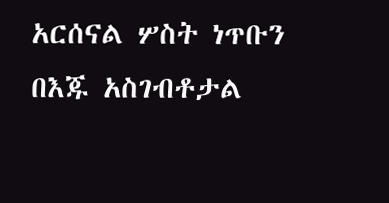አርሰናል ሦስት ነጥቡን በእጁ አስገብቶታል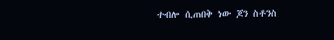ተብሎ ሲጠበቅ ነው ጆን ስቶንስ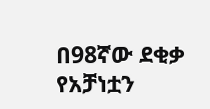በ98ኛው ደቂቃ የአቻነቷን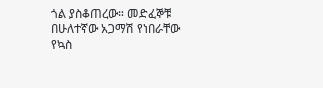ጎል ያስቆጠረው። መድፈኞቹ በሁለተኛው አጋማሽ የነበራቸው የኳስ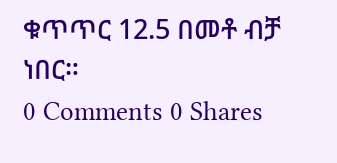ቁጥጥር 12.5 በመቶ ብቻ ነበር።
0 Comments 0 Shares